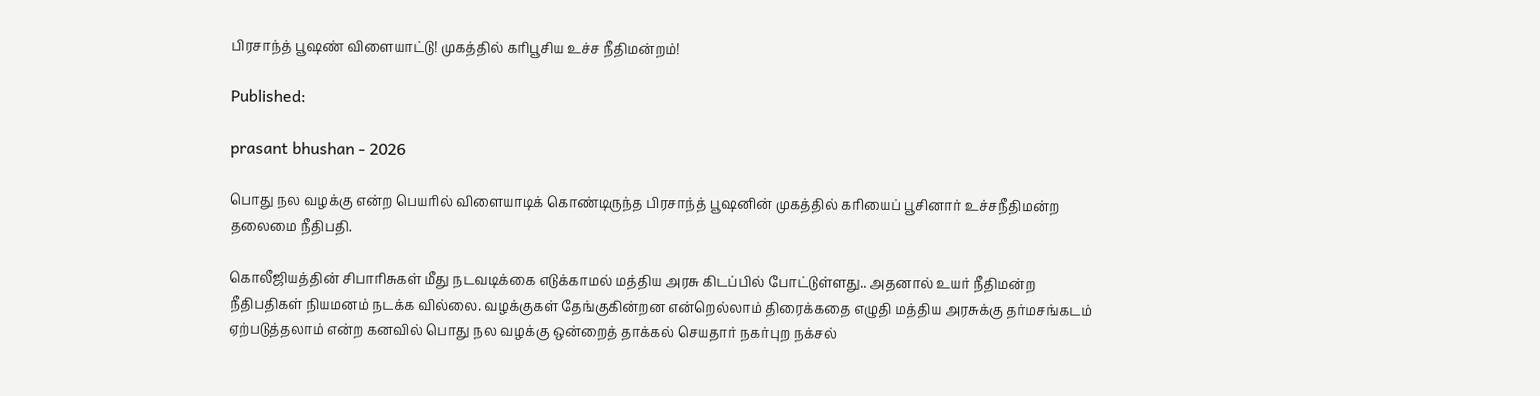பிரசாந்த் பூஷண் விளையாட்டு! முகத்தில் கரிபூசிய உச்ச நீதிமன்றம்!

Published:

prasant bhushan - 2026

பொது நல வழக்கு என்ற பெயரில் விளையாடிக் கொண்டிருந்த பிரசாந்த் பூஷனின் முகத்தில் கரியைப் பூசினார் உச்சநீதிமன்ற தலைமை நீதிபதி.

கொலீஜியத்தின் சிபாரிசுகள் மீது நடவடிக்கை எடுக்காமல் மத்திய அரசு கிடப்பில் போட்டுள்ளது.. அதனால் உயர் நீதிமன்ற நீதிபதிகள் நியமனம் நடக்க வில்லை. வழக்குகள் தேங்குகின்றன என்றெல்லாம் திரைக்கதை எழுதி மத்திய அரசுக்கு தர்மசங்கடம் ஏற்படுத்தலாம் என்ற கனவில் பொது நல வழக்கு ஒன்றைத் தாக்கல் செயதார் நகர்புற நக்சல்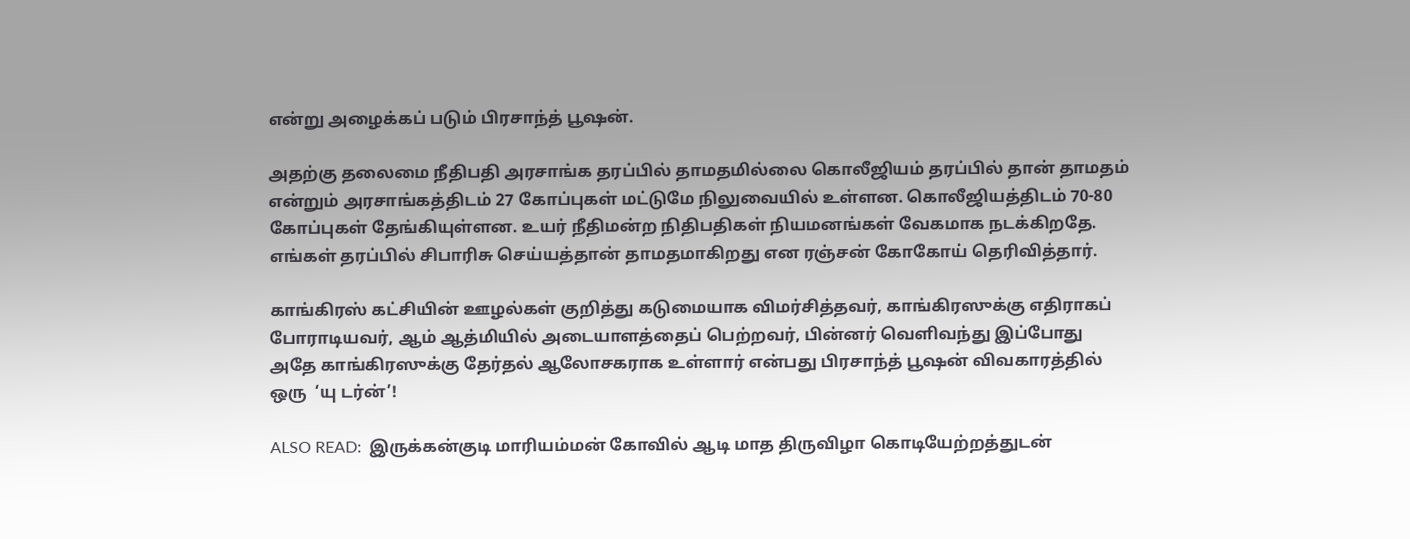என்று அழைக்கப் படும் பிரசாந்த் பூஷன்.

அதற்கு தலைமை நீதிபதி அரசாங்க தரப்பில் தாமதமில்லை கொலீஜியம் தரப்பில் தான் தாமதம் என்றும் அரசாங்கத்திடம் 27 கோப்புகள் மட்டுமே நிலுவையில் உள்ளன. கொலீஜியத்திடம் 70-80 கோப்புகள் தேங்கியுள்ளன. உயர் நீதிமன்ற நிதிபதிகள் நியமனங்கள் வேகமாக நடக்கிறதே. எங்கள் தரப்பில் சிபாரிசு செய்யத்தான் தாமதமாகிறது என ரஞ்சன் கோகோய் தெரிவித்தார்.

காங்கிரஸ் கட்சியின் ஊழல்கள் குறித்து கடுமையாக விமர்சித்தவர், காங்கிரஸுக்கு எதிராகப் போராடியவர், ஆம் ஆத்மியில் அடையாளத்தைப் பெற்றவர், பின்னர் வெளிவந்து இப்போது அதே காங்கிரஸுக்கு தேர்தல் ஆலோசகராக உள்ளார் என்பது பிரசாந்த் பூஷன் விவகாரத்தில் ஒரு  ‘யு டர்ன்’!

ALSO READ:  இருக்கன்குடி மாரியம்மன் கோவில் ஆடி மாத திருவிழா கொடியேற்றத்துடன்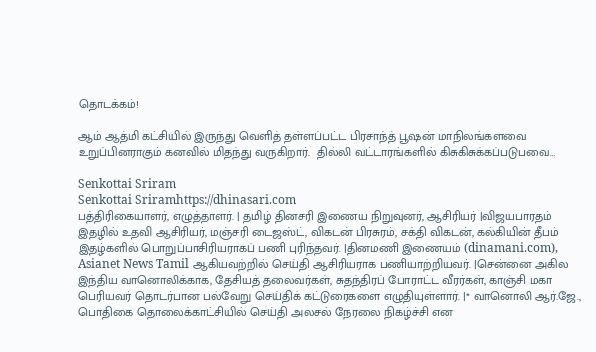தொடக்கம்!

ஆம் ஆத்மி கட்சியில் இருந்து வெளித் தள்ளப்பட்ட பிரசாந்த் பூஷன் மாநிலங்களவை உறுப்பினராகும் கனவில் மிதந்து வருகிறார்.  தில்லி வட்டாரங்களில் கிசுகிசுக்கப்படுபவை…

Senkottai Sriram
Senkottai Sriramhttps://dhinasari.com
பத்திரிகையாளர், எழுத்தாளர். | தமிழ் தினசரி இணைய நிறுவுனர், ஆசிரியர் |விஜயபாரதம் இதழில் உதவி ஆசிரியர், மஞ்சரி டைஜஸ்ட், விகடன் பிரசுரம், சக்தி விகடன், கல்கியின் தீபம் இதழ்களில் பொறுப்பாசிரியராகப் பணி புரிந்தவர். |தினமணி இணையம் (dinamani.com), Asianet News Tamil ஆகியவற்றில் செய்தி ஆசிரியராக பணியாற்றியவர். |சென்னை அகில இந்திய வானொலிக்காக, தேசியத் தலைவர்கள், சுதந்திரப் போராட்ட வீரர்கள், காஞ்சி மகா பெரியவர் தொடர்பான பல்வேறு செய்திக் கட்டுரைகளை எழுதியுள்ளார். |* வானொலி ஆர்.ஜே., பொதிகை தொலைக்காட்சியில் செய்தி அலசல் நேரலை நிகழ்ச்சி என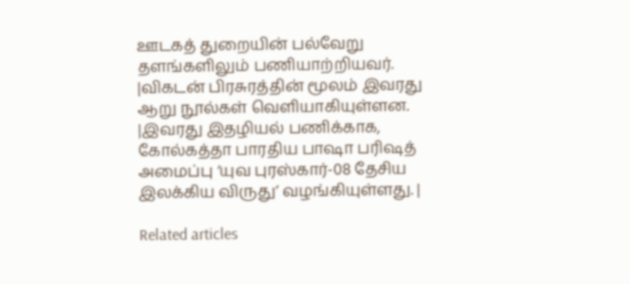ஊடகத் துறையின் பல்வேறு தளங்களிலும் பணியாற்றியவர். |விகடன் பிரசுரத்தின் மூலம் இவரது ஆறு நூல்கள் வெளியாகியுள்ளன. |இவரது இதழியல் பணிக்காக, கோல்கத்தா பாரதிய பாஷா பரிஷத் அமைப்பு ‘யுவ புரஸ்கார்-08 தேசிய இலக்கிய விருது’ வழங்கியுள்ளது. |

Related articles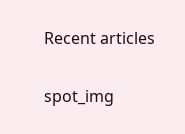Recent articles

spot_img